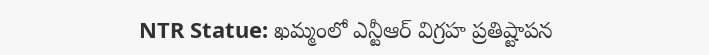NTR Statue: ఖమ్మంలో ఎన్టీఆర్ విగ్రహ ప్రతిష్టాపన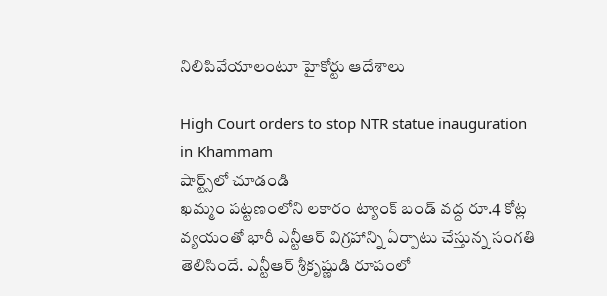నిలిపివేయాలంటూ హైకోర్టు ఆదేశాలు

High Court orders to stop NTR statue inauguration in Khammam
షార్ట్స్‌లో చూడండి
ఖమ్మం పట్టణంలోని లకారం ట్యాంక్ బండ్ వద్ద రూ.4 కోట్ల వ్యయంతో భారీ ఎన్టీఆర్ విగ్రహాన్ని ఏర్పాటు చేస్తున్న సంగతి తెలిసిందే. ఎన్టీఆర్ శ్రీకృష్ణుడి రూపంలో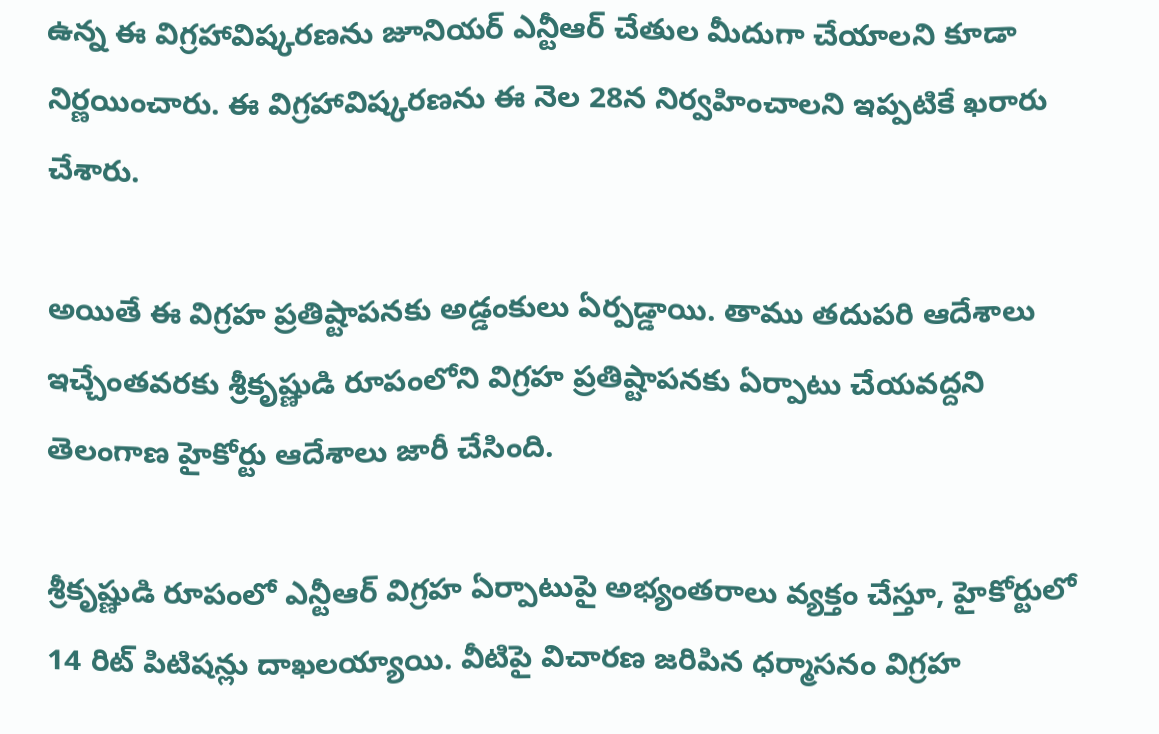ఉన్న ఈ విగ్రహావిష్కరణను జూనియర్ ఎన్టీఆర్ చేతుల మీదుగా చేయాలని కూడా నిర్ణయించారు. ఈ విగ్రహావిష్కరణను ఈ నెల 28న నిర్వహించాలని ఇప్పటికే ఖరారు చేశారు.

అయితే ఈ విగ్రహ ప్రతిష్టాపనకు అడ్డంకులు ఏర్పడ్డాయి. తాము తదుపరి ఆదేశాలు ఇచ్చేంతవరకు శ్రీకృష్ణుడి రూపంలోని విగ్రహ ప్రతిష్టాపనకు ఏర్పాటు చేయవద్దని తెలంగాణ హైకోర్టు ఆదేశాలు జారీ చేసింది.

శ్రీకృష్ణుడి రూపంలో ఎన్టీఆర్ విగ్రహ ఏర్పాటుపై అభ్యంతరాలు వ్యక్తం చేస్తూ, హైకోర్టులో 14 రిట్ పిటిషన్లు దాఖలయ్యాయి. వీటిపై విచారణ జరిపిన ధర్మాసనం విగ్రహ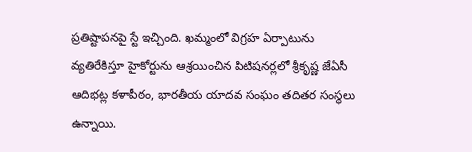ప్రతిష్టాపనపై స్టే ఇచ్చింది. ఖమ్మంలో విగ్రహ ఏర్పాటును వ్యతిరేకిస్తూ హైకోర్టును ఆశ్రయించిన పిటిషనర్లలో శ్రీకృష్ణ జేఏసీ ఆదిభట్ల కళాపీఠం, భారతీయ యాదవ సంఘం తదితర సంస్థలు ఉన్నాయి.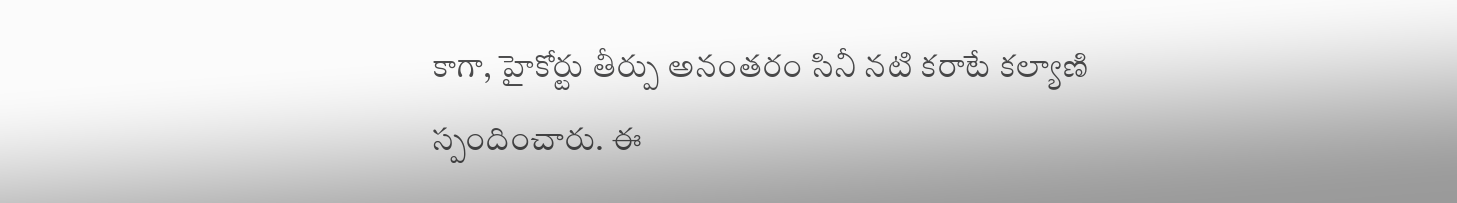కాగా, హైకోర్టు తీర్పు అనంతరం సినీ నటి కరాటే కల్యాణి స్పందించారు. ఈ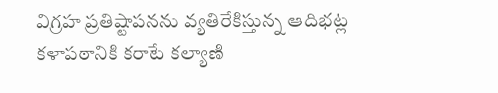విగ్రహ ప్రతిష్టాపనను వ్యతిరేకిస్తున్న ఆదిభట్ల కళాపఠానికి కరాటే కల్యాణి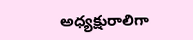అధ్యక్షురాలిగా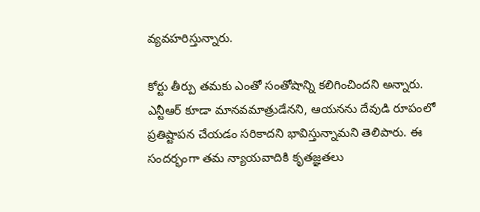వ్యవహరిస్తున్నారు.

కోర్టు తీర్పు తమకు ఎంతో సంతోషాన్ని కలిగించిందని అన్నారు. ఎన్టీఆర్ కూడా మానవమాత్రుడేనని, ఆయనను దేవుడి రూపంలో ప్రతిష్టాపన చేయడం సరికాదని భావిస్తున్నామని తెలిపారు. ఈ సందర్భంగా తమ న్యాయవాదికి కృతజ్ఞతలు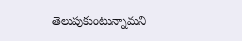తెలుపుకుంటున్నామని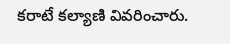కరాటే కల్యాణి వివరించారు.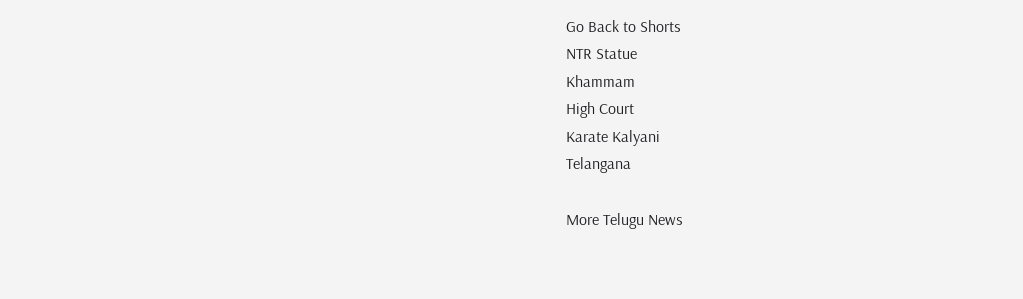Go Back to Shorts
NTR Statue
Khammam
High Court
Karate Kalyani
Telangana

More Telugu News